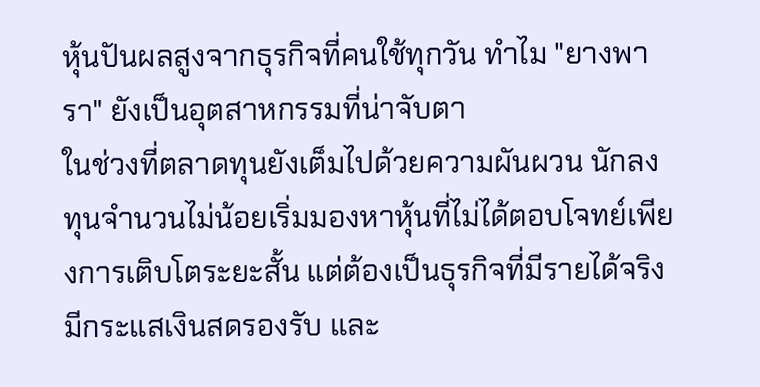หุ้นปันผลสูงจากธุรกิจที่คนใช้ทุกวัน ทำไม "ยางพารา" ยังเป็นอุตสาหกรรมที่น่าจับตา
ในช่วงที่ตลาดทุนยังเต็มไปด้วยความผันผวน นักลงทุนจำนวนไม่น้อยเริ่มมองหาหุ้นที่ไม่ได้ตอบโจทย์เพียงการเติบโตระยะสั้น แต่ต้องเป็นธุรกิจที่มีรายได้จริง มีกระแสเงินสดรองรับ และ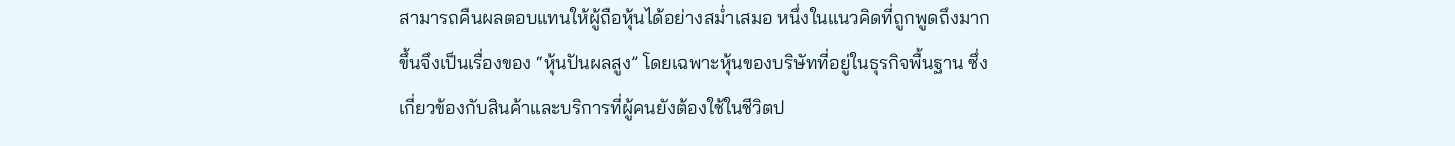สามารถคืนผลตอบแทนให้ผู้ถือหุ้นได้อย่างสม่ำเสมอ หนึ่งในแนวคิดที่ถูกพูดถึงมากขึ้นจึงเป็นเรื่องของ “หุ้นปันผลสูง” โดยเฉพาะหุ้นของบริษัทที่อยู่ในธุรกิจพื้นฐาน ซึ่งเกี่ยวข้องกับสินค้าและบริการที่ผู้คนยังต้องใช้ในชีวิตป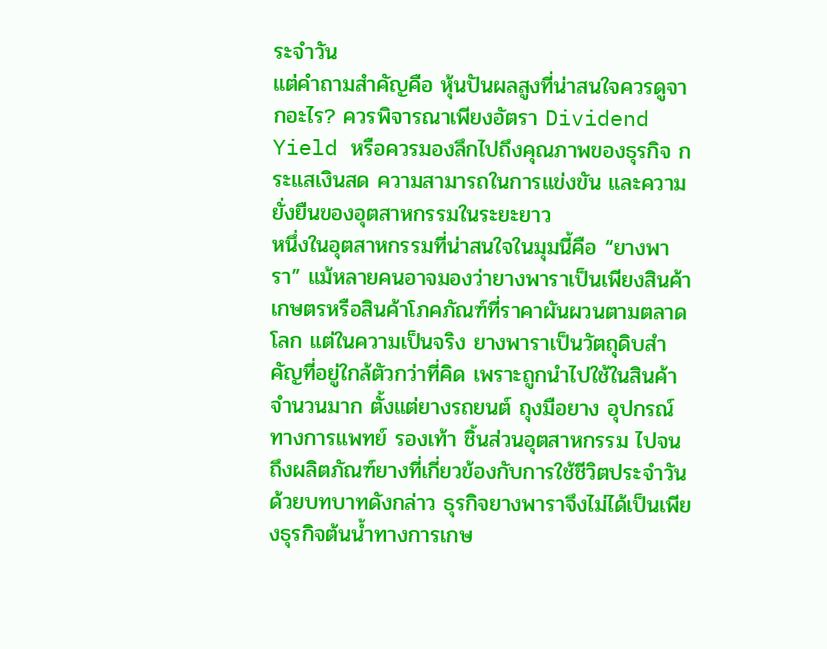ระจำวัน
แต่คำถามสำคัญคือ หุ้นปันผลสูงที่น่าสนใจควรดูจากอะไร? ควรพิจารณาเพียงอัตรา Dividend Yield หรือควรมองลึกไปถึงคุณภาพของธุรกิจ กระแสเงินสด ความสามารถในการแข่งขัน และความยั่งยืนของอุตสาหกรรมในระยะยาว
หนึ่งในอุตสาหกรรมที่น่าสนใจในมุมนี้คือ “ยางพารา” แม้หลายคนอาจมองว่ายางพาราเป็นเพียงสินค้าเกษตรหรือสินค้าโภคภัณฑ์ที่ราคาผันผวนตามตลาดโลก แต่ในความเป็นจริง ยางพาราเป็นวัตถุดิบสำคัญที่อยู่ใกล้ตัวกว่าที่คิด เพราะถูกนำไปใช้ในสินค้าจำนวนมาก ตั้งแต่ยางรถยนต์ ถุงมือยาง อุปกรณ์ทางการแพทย์ รองเท้า ชิ้นส่วนอุตสาหกรรม ไปจนถึงผลิตภัณฑ์ยางที่เกี่ยวข้องกับการใช้ชีวิตประจำวัน
ด้วยบทบาทดังกล่าว ธุรกิจยางพาราจึงไม่ได้เป็นเพียงธุรกิจต้นน้ำทางการเกษ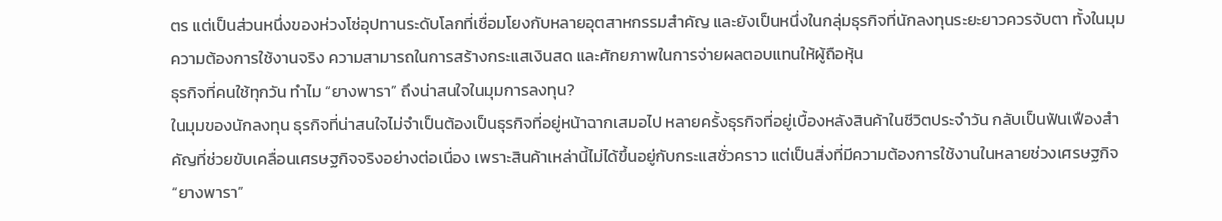ตร แต่เป็นส่วนหนึ่งของห่วงโซ่อุปทานระดับโลกที่เชื่อมโยงกับหลายอุตสาหกรรมสำคัญ และยังเป็นหนึ่งในกลุ่มธุรกิจที่นักลงทุนระยะยาวควรจับตา ทั้งในมุมความต้องการใช้งานจริง ความสามารถในการสร้างกระแสเงินสด และศักยภาพในการจ่ายผลตอบแทนให้ผู้ถือหุ้น
ธุรกิจที่คนใช้ทุกวัน ทำไม “ยางพารา” ถึงน่าสนใจในมุมการลงทุน?
ในมุมของนักลงทุน ธุรกิจที่น่าสนใจไม่จำเป็นต้องเป็นธุรกิจที่อยู่หน้าฉากเสมอไป หลายครั้งธุรกิจที่อยู่เบื้องหลังสินค้าในชีวิตประจำวัน กลับเป็นฟันเฟืองสำคัญที่ช่วยขับเคลื่อนเศรษฐกิจจริงอย่างต่อเนื่อง เพราะสินค้าเหล่านี้ไม่ได้ขึ้นอยู่กับกระแสชั่วคราว แต่เป็นสิ่งที่มีความต้องการใช้งานในหลายช่วงเศรษฐกิจ
“ยางพารา”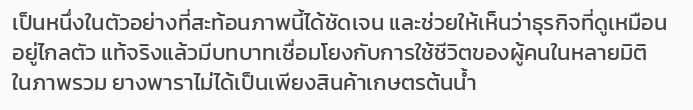เป็นหนึ่งในตัวอย่างที่สะท้อนภาพนี้ได้ชัดเจน และช่วยให้เห็นว่าธุรกิจที่ดูเหมือนอยู่ไกลตัว แท้จริงแล้วมีบทบาทเชื่อมโยงกับการใช้ชีวิตของผู้คนในหลายมิติ
ในภาพรวม ยางพาราไม่ได้เป็นเพียงสินค้าเกษตรต้นน้ำ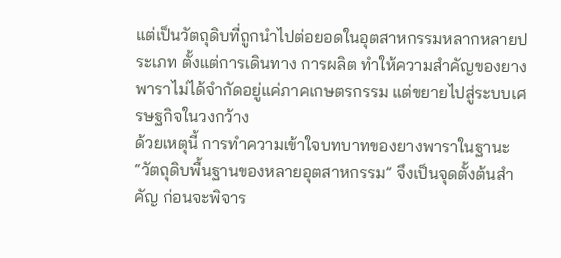แต่เป็นวัตถุดิบที่ถูกนำไปต่อยอดในอุตสาหกรรมหลากหลายประเภท ตั้งแต่การเดินทาง การผลิต ทำให้ความสำคัญของยางพาราไม่ได้จำกัดอยู่แค่ภาคเกษตรกรรม แต่ขยายไปสู่ระบบเศรษฐกิจในวงกว้าง
ด้วยเหตุนี้ การทำความเข้าใจบทบาทของยางพาราในฐานะ “วัตถุดิบพื้นฐานของหลายอุตสาหกรรม” จึงเป็นจุดตั้งต้นสำคัญ ก่อนจะพิจาร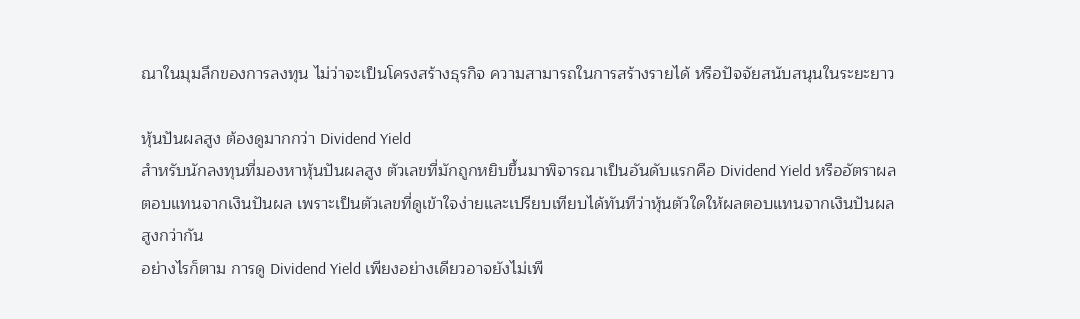ณาในมุมลึกของการลงทุน ไม่ว่าจะเป็นโครงสร้างธุรกิจ ความสามารถในการสร้างรายได้ หรือปัจจัยสนับสนุนในระยะยาว

หุ้นปันผลสูง ต้องดูมากกว่า Dividend Yield
สำหรับนักลงทุนที่มองหาหุ้นปันผลสูง ตัวเลขที่มักถูกหยิบขึ้นมาพิจารณาเป็นอันดับแรกคือ Dividend Yield หรืออัตราผลตอบแทนจากเงินปันผล เพราะเป็นตัวเลขที่ดูเข้าใจง่ายและเปรียบเทียบได้ทันทีว่าหุ้นตัวใดให้ผลตอบแทนจากเงินปันผลสูงกว่ากัน
อย่างไรก็ตาม การดู Dividend Yield เพียงอย่างเดียวอาจยังไม่เพี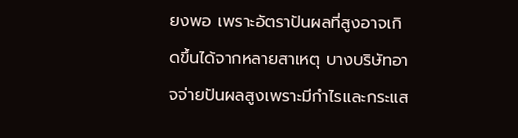ยงพอ เพราะอัตราปันผลที่สูงอาจเกิดขึ้นได้จากหลายสาเหตุ บางบริษัทอาจจ่ายปันผลสูงเพราะมีกำไรและกระแส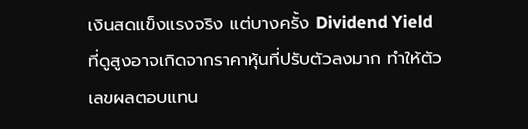เงินสดแข็งแรงจริง แต่บางครั้ง Dividend Yield ที่ดูสูงอาจเกิดจากราคาหุ้นที่ปรับตัวลงมาก ทำให้ตัวเลขผลตอบแทน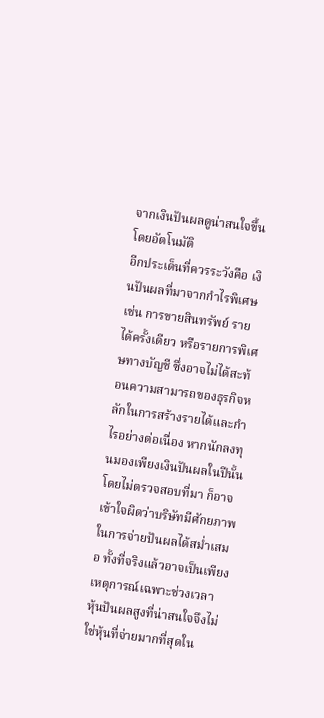จากเงินปันผลดูน่าสนใจขึ้นโดยอัตโนมัติ
อีกประเด็นที่ควรระวังคือ เงินปันผลที่มาจากกำไรพิเศษ เช่น การขายสินทรัพย์ รายได้ครั้งเดียว หรือรายการพิเศษทางบัญชี ซึ่งอาจไม่ได้สะท้อนความสามารถของธุรกิจหลักในการสร้างรายได้และกำไรอย่างต่อเนื่อง หากนักลงทุนมองเพียงเงินปันผลในปีนั้นโดยไม่ตรวจสอบที่มา ก็อาจเข้าใจผิดว่าบริษัทมีศักยภาพในการจ่ายปันผลได้สม่ำเสมอ ทั้งที่จริงแล้วอาจเป็นเพียงเหตุการณ์เฉพาะช่วงเวลา
หุ้นปันผลสูงที่น่าสนใจจึงไม่ใช่หุ้นที่จ่ายมากที่สุดใน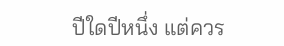ปีใดปีหนึ่ง แต่ควร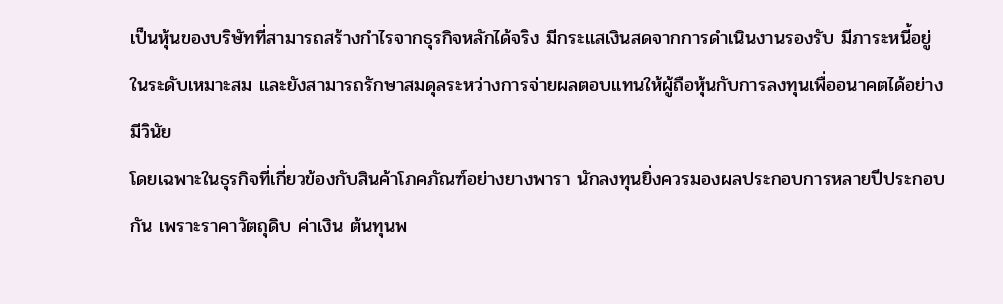เป็นหุ้นของบริษัทที่สามารถสร้างกำไรจากธุรกิจหลักได้จริง มีกระแสเงินสดจากการดำเนินงานรองรับ มีภาระหนี้อยู่ในระดับเหมาะสม และยังสามารถรักษาสมดุลระหว่างการจ่ายผลตอบแทนให้ผู้ถือหุ้นกับการลงทุนเพื่ออนาคตได้อย่างมีวินัย
โดยเฉพาะในธุรกิจที่เกี่ยวข้องกับสินค้าโภคภัณฑ์อย่างยางพารา นักลงทุนยิ่งควรมองผลประกอบการหลายปีประกอบกัน เพราะราคาวัตถุดิบ ค่าเงิน ต้นทุนพ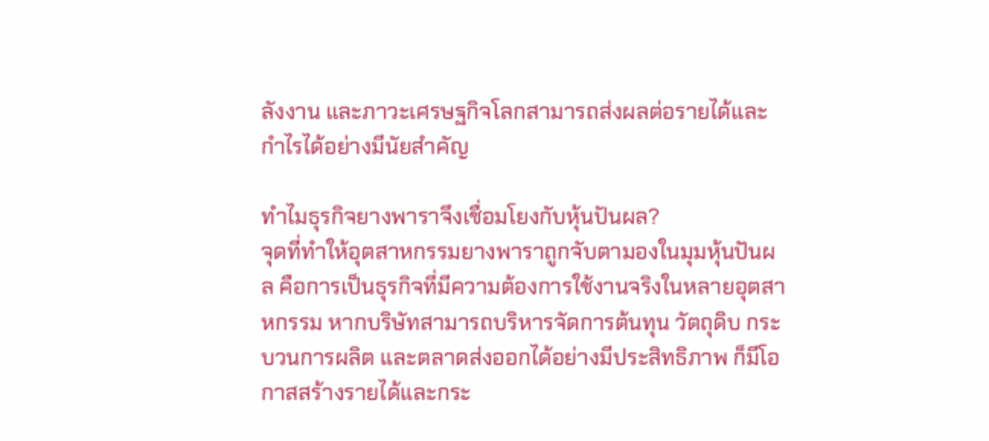ลังงาน และภาวะเศรษฐกิจโลกสามารถส่งผลต่อรายได้และกำไรได้อย่างมีนัยสำคัญ

ทำไมธุรกิจยางพาราจึงเชื่อมโยงกับหุ้นปันผล?
จุดที่ทำให้อุตสาหกรรมยางพาราถูกจับตามองในมุมหุ้นปันผล คือการเป็นธุรกิจที่มีความต้องการใช้งานจริงในหลายอุตสาหกรรม หากบริษัทสามารถบริหารจัดการต้นทุน วัตถุดิบ กระบวนการผลิต และตลาดส่งออกได้อย่างมีประสิทธิภาพ ก็มีโอกาสสร้างรายได้และกระ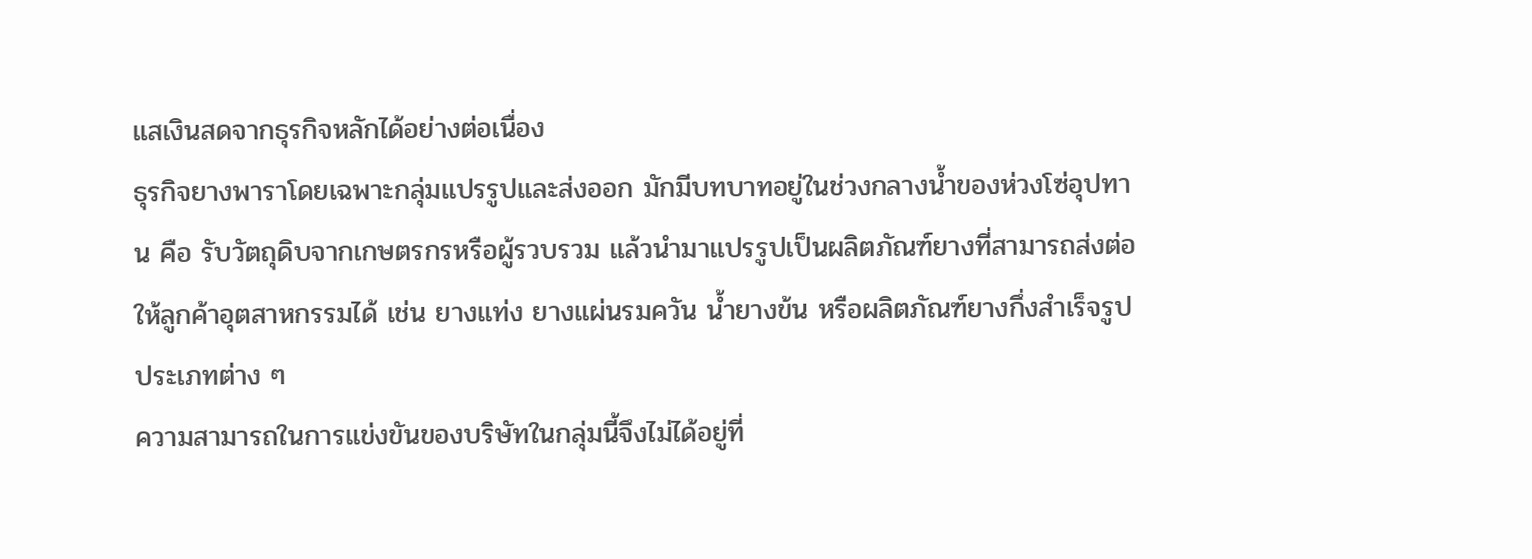แสเงินสดจากธุรกิจหลักได้อย่างต่อเนื่อง
ธุรกิจยางพาราโดยเฉพาะกลุ่มแปรรูปและส่งออก มักมีบทบาทอยู่ในช่วงกลางน้ำของห่วงโซ่อุปทาน คือ รับวัตถุดิบจากเกษตรกรหรือผู้รวบรวม แล้วนำมาแปรรูปเป็นผลิตภัณฑ์ยางที่สามารถส่งต่อให้ลูกค้าอุตสาหกรรมได้ เช่น ยางแท่ง ยางแผ่นรมควัน น้ำยางข้น หรือผลิตภัณฑ์ยางกึ่งสำเร็จรูปประเภทต่าง ๆ
ความสามารถในการแข่งขันของบริษัทในกลุ่มนี้จึงไม่ได้อยู่ที่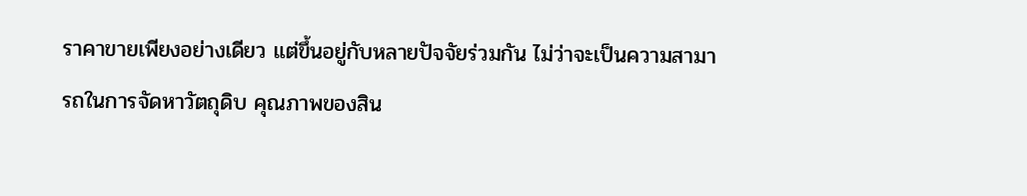ราคาขายเพียงอย่างเดียว แต่ขึ้นอยู่กับหลายปัจจัยร่วมกัน ไม่ว่าจะเป็นความสามารถในการจัดหาวัตถุดิบ คุณภาพของสิน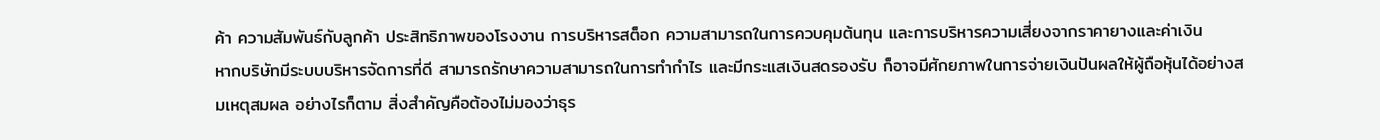ค้า ความสัมพันธ์กับลูกค้า ประสิทธิภาพของโรงงาน การบริหารสต็อก ความสามารถในการควบคุมต้นทุน และการบริหารความเสี่ยงจากราคายางและค่าเงิน
หากบริษัทมีระบบบริหารจัดการที่ดี สามารถรักษาความสามารถในการทำกำไร และมีกระแสเงินสดรองรับ ก็อาจมีศักยภาพในการจ่ายเงินปันผลให้ผู้ถือหุ้นได้อย่างสมเหตุสมผล อย่างไรก็ตาม สิ่งสำคัญคือต้องไม่มองว่าธุร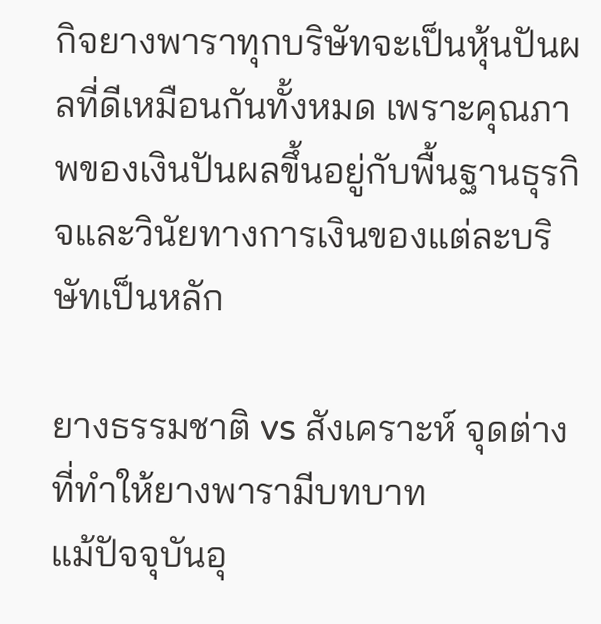กิจยางพาราทุกบริษัทจะเป็นหุ้นปันผลที่ดีเหมือนกันทั้งหมด เพราะคุณภาพของเงินปันผลขึ้นอยู่กับพื้นฐานธุรกิจและวินัยทางการเงินของแต่ละบริษัทเป็นหลัก

ยางธรรมชาติ vs สังเคราะห์ จุดต่างที่ทำให้ยางพารามีบทบาท
แม้ปัจจุบันอุ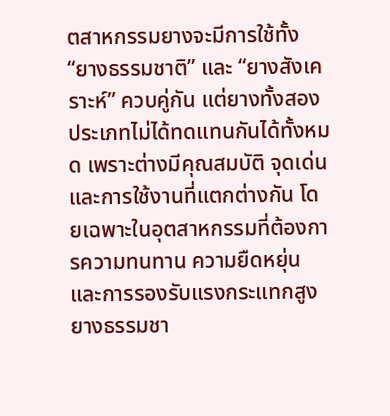ตสาหกรรมยางจะมีการใช้ทั้ง “ยางธรรมชาติ” และ “ยางสังเคราะห์” ควบคู่กัน แต่ยางทั้งสองประเภทไม่ได้ทดแทนกันได้ทั้งหมด เพราะต่างมีคุณสมบัติ จุดเด่น และการใช้งานที่แตกต่างกัน โดยเฉพาะในอุตสาหกรรมที่ต้องการความทนทาน ความยืดหยุ่น และการรองรับแรงกระแทกสูง ยางธรรมชา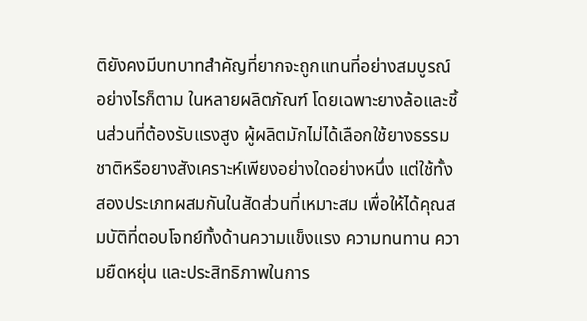ติยังคงมีบทบาทสำคัญที่ยากจะถูกแทนที่อย่างสมบูรณ์
อย่างไรก็ตาม ในหลายผลิตภัณฑ์ โดยเฉพาะยางล้อและชิ้นส่วนที่ต้องรับแรงสูง ผู้ผลิตมักไม่ได้เลือกใช้ยางธรรมชาติหรือยางสังเคราะห์เพียงอย่างใดอย่างหนึ่ง แต่ใช้ทั้งสองประเภทผสมกันในสัดส่วนที่เหมาะสม เพื่อให้ได้คุณสมบัติที่ตอบโจทย์ทั้งด้านความแข็งแรง ความทนทาน ความยืดหยุ่น และประสิทธิภาพในการ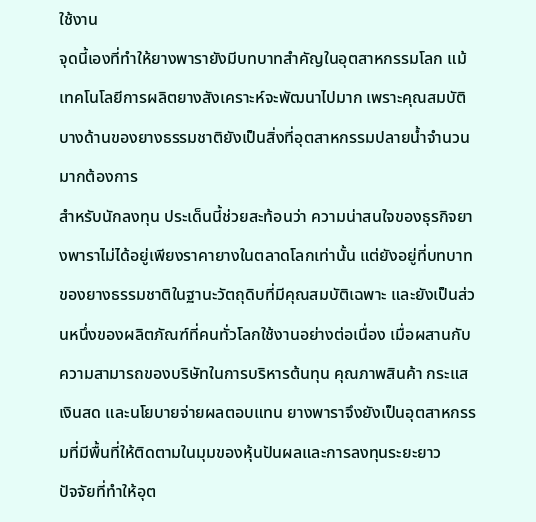ใช้งาน
จุดนี้เองที่ทำให้ยางพารายังมีบทบาทสำคัญในอุตสาหกรรมโลก แม้เทคโนโลยีการผลิตยางสังเคราะห์จะพัฒนาไปมาก เพราะคุณสมบัติบางด้านของยางธรรมชาติยังเป็นสิ่งที่อุตสาหกรรมปลายน้ำจำนวนมากต้องการ
สำหรับนักลงทุน ประเด็นนี้ช่วยสะท้อนว่า ความน่าสนใจของธุรกิจยางพาราไม่ได้อยู่เพียงราคายางในตลาดโลกเท่านั้น แต่ยังอยู่ที่บทบาทของยางธรรมชาติในฐานะวัตถุดิบที่มีคุณสมบัติเฉพาะ และยังเป็นส่วนหนึ่งของผลิตภัณฑ์ที่คนทั่วโลกใช้งานอย่างต่อเนื่อง เมื่อผสานกับความสามารถของบริษัทในการบริหารต้นทุน คุณภาพสินค้า กระแสเงินสด และนโยบายจ่ายผลตอบแทน ยางพาราจึงยังเป็นอุตสาหกรรมที่มีพื้นที่ให้ติดตามในมุมของหุ้นปันผลและการลงทุนระยะยาว
ปัจจัยที่ทำให้อุต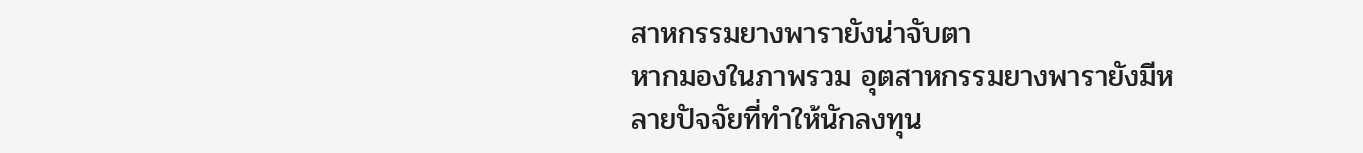สาหกรรมยางพารายังน่าจับตา
หากมองในภาพรวม อุตสาหกรรมยางพารายังมีหลายปัจจัยที่ทำให้นักลงทุน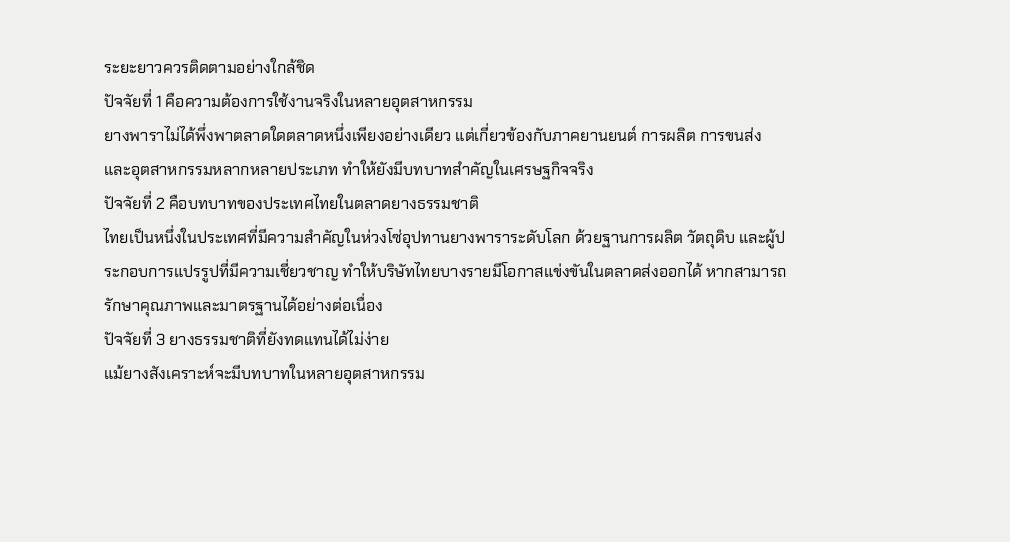ระยะยาวควรติดตามอย่างใกล้ชิด
ปัจจัยที่ 1 คือความต้องการใช้งานจริงในหลายอุตสาหกรรม
ยางพาราไม่ได้พึ่งพาตลาดใดตลาดหนึ่งเพียงอย่างเดียว แต่เกี่ยวข้องกับภาคยานยนต์ การผลิต การขนส่ง และอุตสาหกรรมหลากหลายประเภท ทำให้ยังมีบทบาทสำคัญในเศรษฐกิจจริง
ปัจจัยที่ 2 คือบทบาทของประเทศไทยในตลาดยางธรรมชาติ
ไทยเป็นหนึ่งในประเทศที่มีความสำคัญในห่วงโซ่อุปทานยางพาราระดับโลก ด้วยฐานการผลิต วัตถุดิบ และผู้ประกอบการแปรรูปที่มีความเชี่ยวชาญ ทำให้บริษัทไทยบางรายมีโอกาสแข่งขันในตลาดส่งออกได้ หากสามารถรักษาคุณภาพและมาตรฐานได้อย่างต่อเนื่อง
ปัจจัยที่ 3 ยางธรรมชาติที่ยังทดแทนได้ไม่ง่าย
แม้ยางสังเคราะห์จะมีบทบาทในหลายอุตสาหกรรม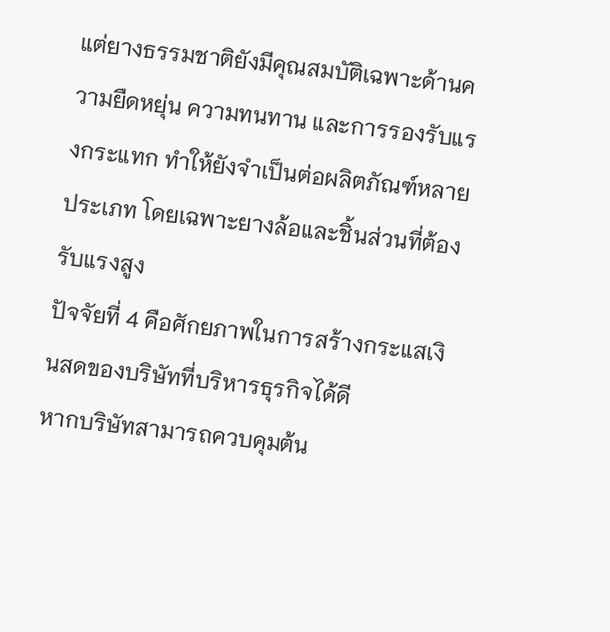แต่ยางธรรมชาติยังมีคุณสมบัติเฉพาะด้านความยืดหยุ่น ความทนทาน และการรองรับแรงกระแทก ทำให้ยังจำเป็นต่อผลิตภัณฑ์หลายประเภท โดยเฉพาะยางล้อและชิ้นส่วนที่ต้องรับแรงสูง
ปัจจัยที่ 4 คือศักยภาพในการสร้างกระแสเงินสดของบริษัทที่บริหารธุรกิจได้ดี
หากบริษัทสามารถควบคุมต้น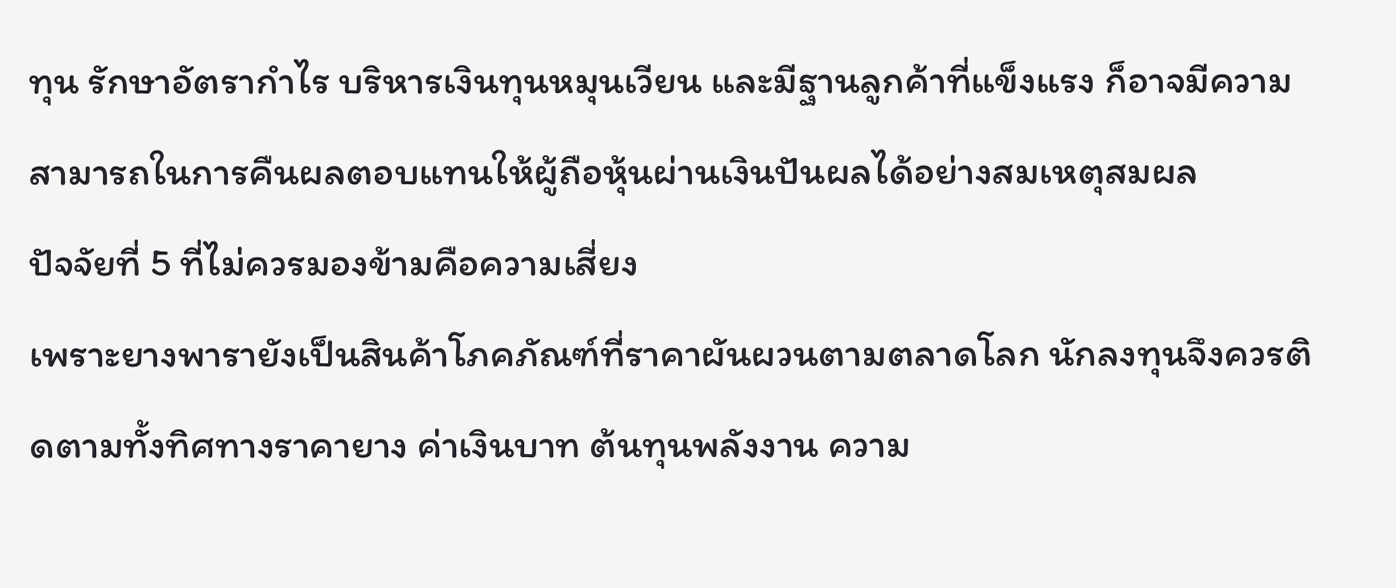ทุน รักษาอัตรากำไร บริหารเงินทุนหมุนเวียน และมีฐานลูกค้าที่แข็งแรง ก็อาจมีความสามารถในการคืนผลตอบแทนให้ผู้ถือหุ้นผ่านเงินปันผลได้อย่างสมเหตุสมผล
ปัจจัยที่ 5 ที่ไม่ควรมองข้ามคือความเสี่ยง
เพราะยางพารายังเป็นสินค้าโภคภัณฑ์ที่ราคาผันผวนตามตลาดโลก นักลงทุนจึงควรติดตามทั้งทิศทางราคายาง ค่าเงินบาท ต้นทุนพลังงาน ความ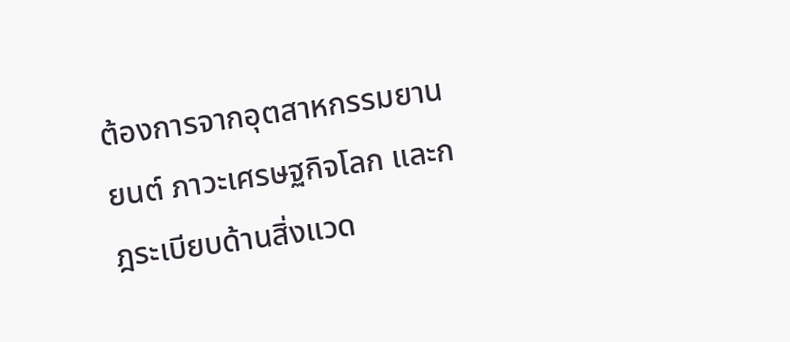ต้องการจากอุตสาหกรรมยานยนต์ ภาวะเศรษฐกิจโลก และกฎระเบียบด้านสิ่งแวด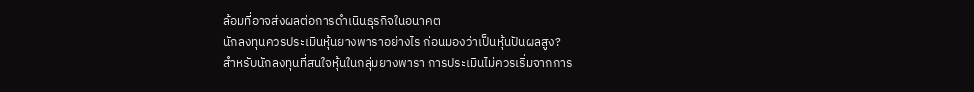ล้อมที่อาจส่งผลต่อการดำเนินธุรกิจในอนาคต
นักลงทุนควรประเมินหุ้นยางพาราอย่างไร ก่อนมองว่าเป็นหุ้นปันผลสูง?
สำหรับนักลงทุนที่สนใจหุ้นในกลุ่มยางพารา การประเมินไม่ควรเริ่มจากการ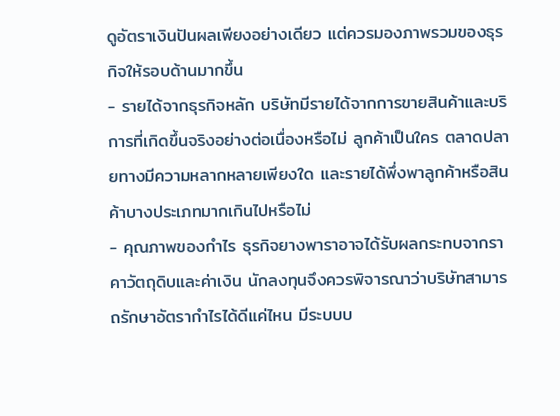ดูอัตราเงินปันผลเพียงอย่างเดียว แต่ควรมองภาพรวมของธุรกิจให้รอบด้านมากขึ้น
- รายได้จากธุรกิจหลัก บริษัทมีรายได้จากการขายสินค้าและบริการที่เกิดขึ้นจริงอย่างต่อเนื่องหรือไม่ ลูกค้าเป็นใคร ตลาดปลายทางมีความหลากหลายเพียงใด และรายได้พึ่งพาลูกค้าหรือสินค้าบางประเภทมากเกินไปหรือไม่
- คุณภาพของกำไร ธุรกิจยางพาราอาจได้รับผลกระทบจากราคาวัตถุดิบและค่าเงิน นักลงทุนจึงควรพิจารณาว่าบริษัทสามารถรักษาอัตรากำไรได้ดีแค่ไหน มีระบบบ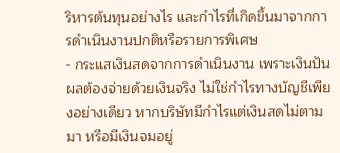ริหารต้นทุนอย่างไร และกำไรที่เกิดขึ้นมาจากการดำเนินงานปกติหรือรายการพิเศษ
- กระแสเงินสดจากการดำเนินงาน เพราะเงินปันผลต้องจ่ายด้วยเงินจริง ไม่ใช่กำไรทางบัญชีเพียงอย่างเดียว หากบริษัทมีกำไรแต่เงินสดไม่ตามมา หรือมีเงินจมอยู่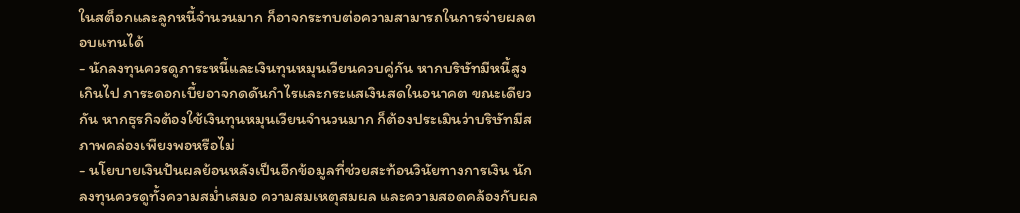ในสต็อกและลูกหนี้จำนวนมาก ก็อาจกระทบต่อความสามารถในการจ่ายผลตอบแทนได้
- นักลงทุนควรดูภาระหนี้และเงินทุนหมุนเวียนควบคู่กัน หากบริษัทมีหนี้สูงเกินไป ภาระดอกเบี้ยอาจกดดันกำไรและกระแสเงินสดในอนาคต ขณะเดียวกัน หากธุรกิจต้องใช้เงินทุนหมุนเวียนจำนวนมาก ก็ต้องประเมินว่าบริษัทมีสภาพคล่องเพียงพอหรือไม่
- นโยบายเงินปันผลย้อนหลังเป็นอีกข้อมูลที่ช่วยสะท้อนวินัยทางการเงิน นักลงทุนควรดูทั้งความสม่ำเสมอ ความสมเหตุสมผล และความสอดคล้องกับผล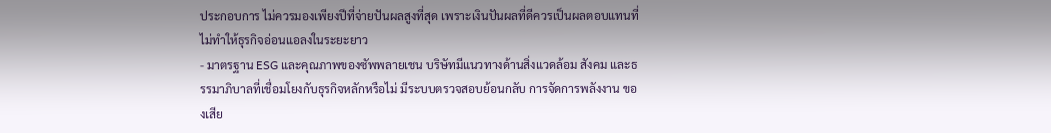ประกอบการ ไม่ควรมองเพียงปีที่จ่ายปันผลสูงที่สุด เพราะเงินปันผลที่ดีควรเป็นผลตอบแทนที่ไม่ทำให้ธุรกิจอ่อนแอลงในระยะยาว
- มาตรฐาน ESG และคุณภาพของซัพพลายเชน บริษัทมีแนวทางด้านสิ่งแวดล้อม สังคม และธรรมาภิบาลที่เชื่อมโยงกับธุรกิจหลักหรือไม่ มีระบบตรวจสอบย้อนกลับ การจัดการพลังงาน ของเสีย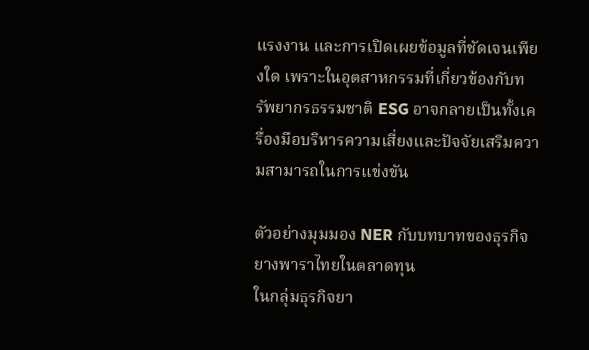แรงงาน และการเปิดเผยข้อมูลที่ชัดเจนเพียงใด เพราะในอุตสาหกรรมที่เกี่ยวข้องกับทรัพยากรธรรมชาติ ESG อาจกลายเป็นทั้งเครื่องมือบริหารความเสี่ยงและปัจจัยเสริมความสามารถในการแข่งขัน

ตัวอย่างมุมมอง NER กับบทบาทของธุรกิจยางพาราไทยในตลาดทุน
ในกลุ่มธุรกิจยา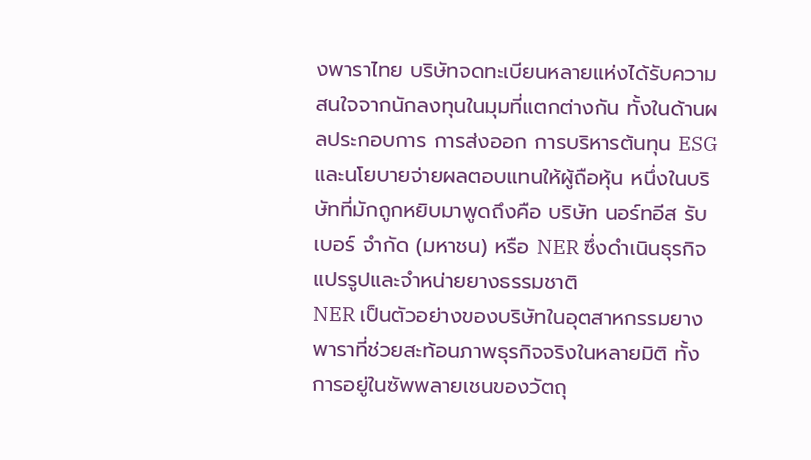งพาราไทย บริษัทจดทะเบียนหลายแห่งได้รับความสนใจจากนักลงทุนในมุมที่แตกต่างกัน ทั้งในด้านผลประกอบการ การส่งออก การบริหารต้นทุน ESG และนโยบายจ่ายผลตอบแทนให้ผู้ถือหุ้น หนึ่งในบริษัทที่มักถูกหยิบมาพูดถึงคือ บริษัท นอร์ทอีส รับเบอร์ จำกัด (มหาชน) หรือ NER ซึ่งดำเนินธุรกิจแปรรูปและจำหน่ายยางธรรมชาติ
NER เป็นตัวอย่างของบริษัทในอุตสาหกรรมยางพาราที่ช่วยสะท้อนภาพธุรกิจจริงในหลายมิติ ทั้งการอยู่ในซัพพลายเชนของวัตถุ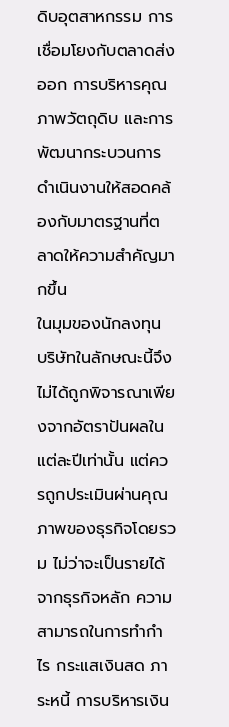ดิบอุตสาหกรรม การเชื่อมโยงกับตลาดส่งออก การบริหารคุณภาพวัตถุดิบ และการพัฒนากระบวนการดำเนินงานให้สอดคล้องกับมาตรฐานที่ตลาดให้ความสำคัญมากขึ้น
ในมุมของนักลงทุน บริษัทในลักษณะนี้จึงไม่ได้ถูกพิจารณาเพียงจากอัตราปันผลในแต่ละปีเท่านั้น แต่ควรถูกประเมินผ่านคุณภาพของธุรกิจโดยรวม ไม่ว่าจะเป็นรายได้จากธุรกิจหลัก ความสามารถในการทำกำไร กระแสเงินสด ภาระหนี้ การบริหารเงิน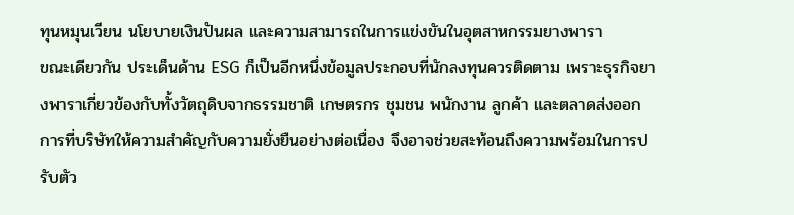ทุนหมุนเวียน นโยบายเงินปันผล และความสามารถในการแข่งขันในอุตสาหกรรมยางพารา
ขณะเดียวกัน ประเด็นด้าน ESG ก็เป็นอีกหนึ่งข้อมูลประกอบที่นักลงทุนควรติดตาม เพราะธุรกิจยางพาราเกี่ยวข้องกับทั้งวัตถุดิบจากธรรมชาติ เกษตรกร ชุมชน พนักงาน ลูกค้า และตลาดส่งออก การที่บริษัทให้ความสำคัญกับความยั่งยืนอย่างต่อเนื่อง จึงอาจช่วยสะท้อนถึงความพร้อมในการปรับตัว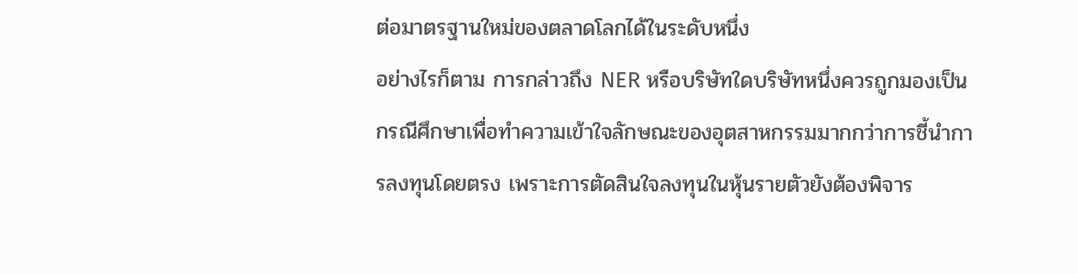ต่อมาตรฐานใหม่ของตลาดโลกได้ในระดับหนึ่ง
อย่างไรก็ตาม การกล่าวถึง NER หรือบริษัทใดบริษัทหนึ่งควรถูกมองเป็นกรณีศึกษาเพื่อทำความเข้าใจลักษณะของอุตสาหกรรมมากกว่าการชี้นำการลงทุนโดยตรง เพราะการตัดสินใจลงทุนในหุ้นรายตัวยังต้องพิจาร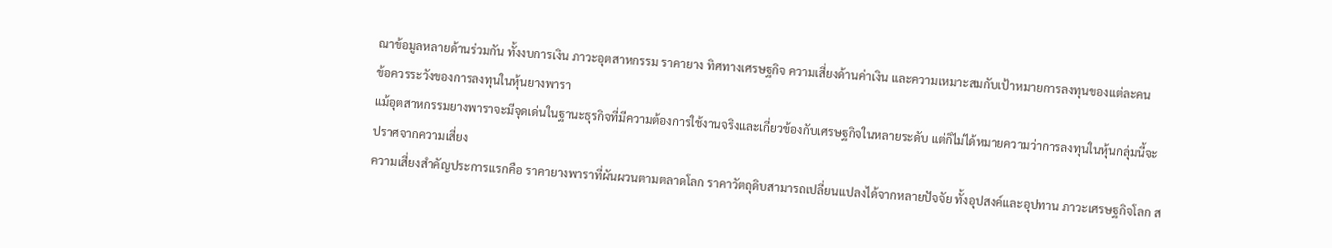ณาข้อมูลหลายด้านร่วมกัน ทั้งงบการเงิน ภาวะอุตสาหกรรม ราคายาง ทิศทางเศรษฐกิจ ความเสี่ยงด้านค่าเงิน และความเหมาะสมกับเป้าหมายการลงทุนของแต่ละคน
ข้อควรระวังของการลงทุนในหุ้นยางพารา
แม้อุตสาหกรรมยางพาราจะมีจุดเด่นในฐานะธุรกิจที่มีความต้องการใช้งานจริงและเกี่ยวข้องกับเศรษฐกิจในหลายระดับ แต่ก็ไม่ได้หมายความว่าการลงทุนในหุ้นกลุ่มนี้จะปราศจากความเสี่ยง
ความเสี่ยงสำคัญประการแรกคือ ราคายางพาราที่ผันผวนตามตลาดโลก ราคาวัตถุดิบสามารถเปลี่ยนแปลงได้จากหลายปัจจัย ทั้งอุปสงค์และอุปทาน ภาวะเศรษฐกิจโลก ส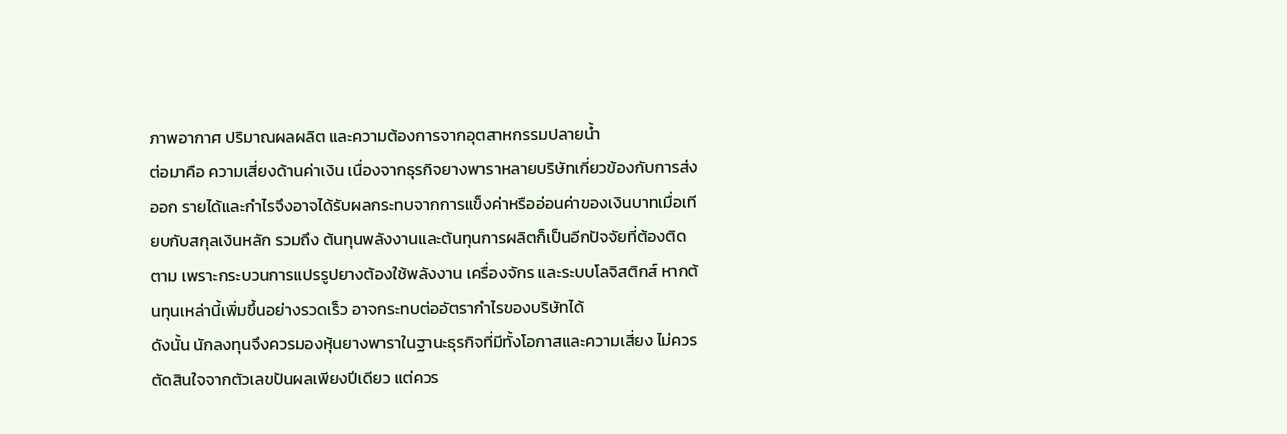ภาพอากาศ ปริมาณผลผลิต และความต้องการจากอุตสาหกรรมปลายน้ำ
ต่อมาคือ ความเสี่ยงด้านค่าเงิน เนื่องจากธุรกิจยางพาราหลายบริษัทเกี่ยวข้องกับการส่งออก รายได้และกำไรจึงอาจได้รับผลกระทบจากการแข็งค่าหรืออ่อนค่าของเงินบาทเมื่อเทียบกับสกุลเงินหลัก รวมถึง ต้นทุนพลังงานและต้นทุนการผลิตก็เป็นอีกปัจจัยที่ต้องติดตาม เพราะกระบวนการแปรรูปยางต้องใช้พลังงาน เครื่องจักร และระบบโลจิสติกส์ หากต้นทุนเหล่านี้เพิ่มขึ้นอย่างรวดเร็ว อาจกระทบต่ออัตรากำไรของบริษัทได้
ดังนั้น นักลงทุนจึงควรมองหุ้นยางพาราในฐานะธุรกิจที่มีทั้งโอกาสและความเสี่ยง ไม่ควรตัดสินใจจากตัวเลขปันผลเพียงปีเดียว แต่ควร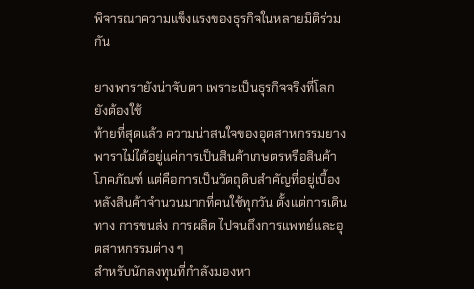พิจารณาความแข็งแรงของธุรกิจในหลายมิติร่วมกัน

ยางพารายังน่าจับตา เพราะเป็นธุรกิจจริงที่โลกยังต้องใช้
ท้ายที่สุดแล้ว ความน่าสนใจของอุตสาหกรรมยางพาราไม่ได้อยู่แค่การเป็นสินค้าเกษตรหรือสินค้าโภคภัณฑ์ แต่คือการเป็นวัตถุดิบสำคัญที่อยู่เบื้องหลังสินค้าจำนวนมากที่คนใช้ทุกวัน ตั้งแต่การเดินทาง การขนส่ง การผลิต ไปจนถึงการแพทย์และอุตสาหกรรมต่าง ๆ
สำหรับนักลงทุนที่กำลังมองหา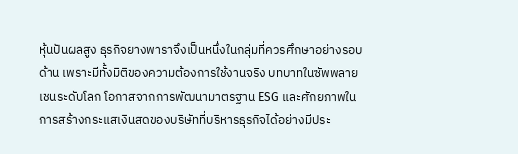หุ้นปันผลสูง ธุรกิจยางพาราจึงเป็นหนึ่งในกลุ่มที่ควรศึกษาอย่างรอบด้าน เพราะมีทั้งมิติของความต้องการใช้งานจริง บทบาทในซัพพลายเชนระดับโลก โอกาสจากการพัฒนามาตรฐาน ESG และศักยภาพในการสร้างกระแสเงินสดของบริษัทที่บริหารธุรกิจได้อย่างมีประ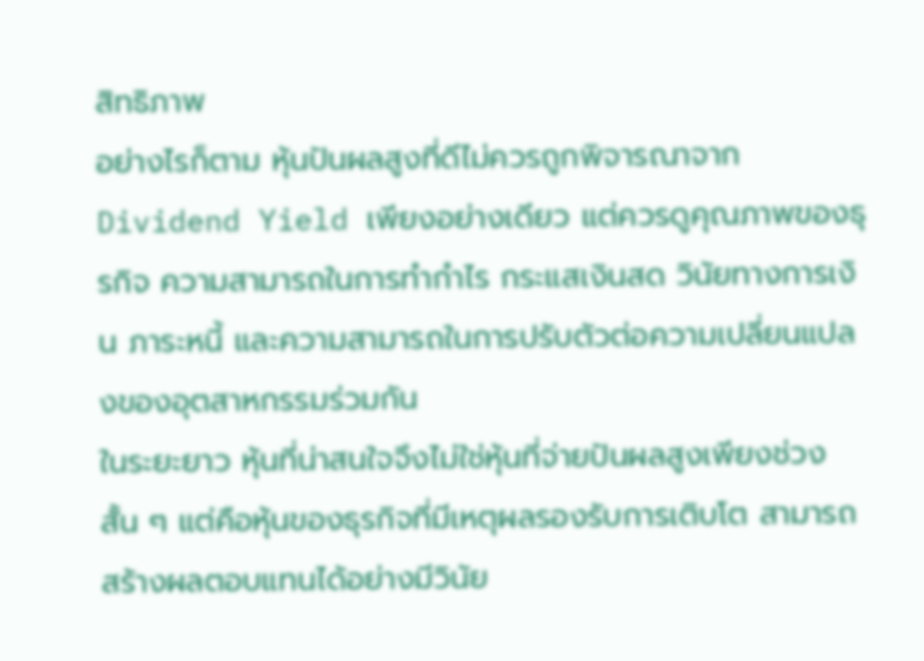สิทธิภาพ
อย่างไรก็ตาม หุ้นปันผลสูงที่ดีไม่ควรถูกพิจารณาจาก Dividend Yield เพียงอย่างเดียว แต่ควรดูคุณภาพของธุรกิจ ความสามารถในการทำกำไร กระแสเงินสด วินัยทางการเงิน ภาระหนี้ และความสามารถในการปรับตัวต่อความเปลี่ยนแปลงของอุตสาหกรรมร่วมกัน
ในระยะยาว หุ้นที่น่าสนใจจึงไม่ใช่หุ้นที่จ่ายปันผลสูงเพียงช่วงสั้น ๆ แต่คือหุ้นของธุรกิจที่มีเหตุผลรองรับการเติบโต สามารถสร้างผลตอบแทนได้อย่างมีวินัย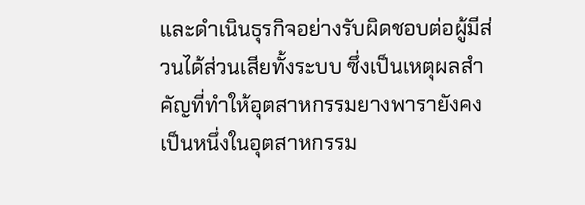และดำเนินธุรกิจอย่างรับผิดชอบต่อผู้มีส่วนได้ส่วนเสียทั้งระบบ ซึ่งเป็นเหตุผลสำคัญที่ทำให้อุตสาหกรรมยางพารายังคงเป็นหนึ่งในอุตสาหกรรม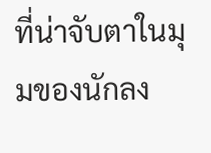ที่น่าจับตาในมุมของนักลง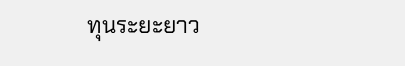ทุนระยะยาว